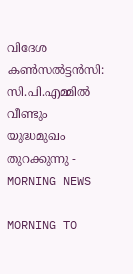വിദേശ കൺസൽട്ടൻസി: സി.പി.എമ്മിൽ വീണ്ടും യുദ്ധമുഖം തുറക്കുന്നു - MORNING NEWS

MORNING TO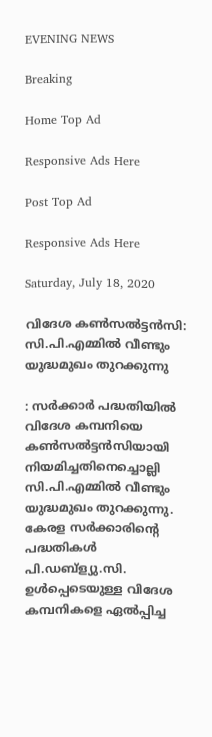EVENING NEWS

Breaking

Home Top Ad

Responsive Ads Here

Post Top Ad

Responsive Ads Here

Saturday, July 18, 2020

വിദേശ കൺസൽട്ടൻസി: സി.പി.എമ്മിൽ വീണ്ടും യുദ്ധമുഖം തുറക്കുന്നു

: സർക്കാർ പദ്ധതിയിൽ വിദേശ കമ്പനിയെ കൺസൽട്ടൻസിയായി നിയമിച്ചതിനെച്ചൊല്ലി സി.പി.എമ്മിൽ വീണ്ടും യുദ്ധമുഖം തുറക്കുന്നു. കേരള സർക്കാരിന്റെ പദ്ധതികൾ പി.ഡബ്ള്യു.സി. ഉൾപ്പെടെയുള്ള വിദേശ കമ്പനികളെ ഏൽപ്പിച്ച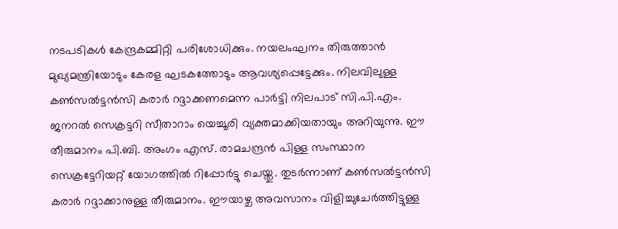നടപടികൾ കേന്ദ്രകമ്മിറ്റി പരിശോധിക്കും. നയലംഘനം തിരുത്താൻ മുഖ്യമന്ത്രിയോടും കേരള ഘടകത്തോടും ആവശ്യപ്പെട്ടേക്കും. നിലവിലുള്ള കൺസൽട്ടൻസി കരാർ റദ്ദാക്കണമെന്ന പാർട്ടി നിലപാട് സി.പി.എം. ജനറൽ സെക്രട്ടറി സീതാറാം യെച്ചൂരി വ്യക്തമാക്കിയതായും അറിയുന്നു. ഈ തീരുമാനം പി.ബി. അംഗം എസ്. രാമചന്ദ്രൻ പിള്ള സംസ്ഥാന സെക്രട്ടേറിയറ്റ് യോഗത്തിൽ റിപ്പോർട്ടു ചെയ്തു. തുടർന്നാണ് കൺസൽട്ടൻസി കരാർ റദ്ദാക്കാനുള്ള തീരുമാനം. ഈയാഴ്ച അവസാനം വിളിച്ചുചേർത്തിട്ടുള്ള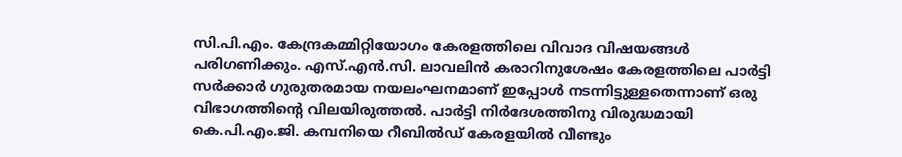സി.പി.എം. കേന്ദ്രകമ്മിറ്റിയോഗം കേരളത്തിലെ വിവാദ വിഷയങ്ങൾ പരിഗണിക്കും. എസ്.എൻ.സി. ലാവലിൻ കരാറിനുശേഷം കേരളത്തിലെ പാർട്ടി സർക്കാർ ഗുരുതരമായ നയലംഘനമാണ് ഇപ്പോൾ നടന്നിട്ടുള്ളതെന്നാണ് ഒരു വിഭാഗത്തിന്റെ വിലയിരുത്തൽ. പാർട്ടി നിർദേശത്തിനു വിരുദ്ധമായി കെ.പി.എം.ജി. കമ്പനിയെ റീബിൽഡ് കേരളയിൽ വീണ്ടും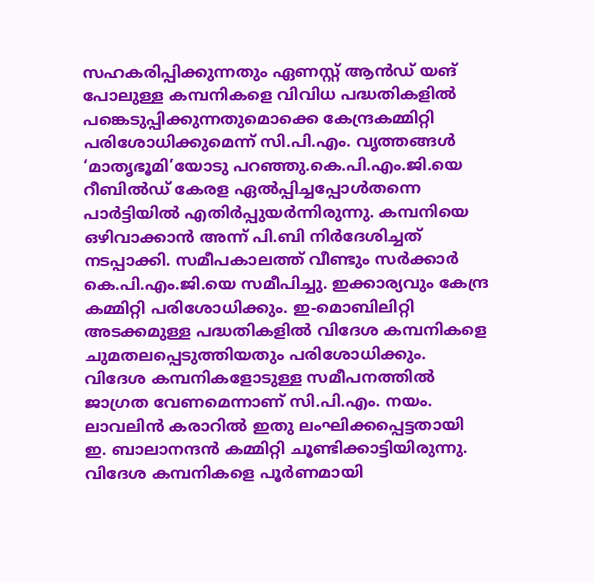സഹകരിപ്പിക്കുന്നതും ഏണസ്റ്റ് ആൻഡ്‌ യങ് പോലുള്ള കമ്പനികളെ വിവിധ പദ്ധതികളിൽ പങ്കെടുപ്പിക്കുന്നതുമൊക്കെ കേന്ദ്രകമ്മിറ്റി പരിശോധിക്കുമെന്ന് സി.പി.എം. വൃത്തങ്ങൾ ‘മാതൃഭൂമി’യോടു പറഞ്ഞു.കെ.പി.എം.ജി.യെ റീബിൽഡ് കേരള ഏൽപ്പിച്ചപ്പോൾതന്നെ പാർട്ടിയിൽ എതിർപ്പുയർന്നിരുന്നു. കമ്പനിയെ ഒഴിവാക്കാൻ അന്ന് പി.ബി നിർദേശിച്ചത് നടപ്പാക്കി. സമീപകാലത്ത് വീണ്ടും സർക്കാർ കെ.പി.എം.ജി.യെ സമീപിച്ചു. ഇക്കാര്യവും കേന്ദ്ര കമ്മിറ്റി പരിശോധിക്കും. ഇ-മൊബിലിറ്റി അടക്കമുള്ള പദ്ധതികളിൽ വിദേശ കമ്പനികളെ ചുമതലപ്പെടുത്തിയതും പരിശോധിക്കും. വിദേശ കമ്പനികളോടുള്ള സമീപനത്തിൽ ജാഗ്രത വേണമെന്നാണ് സി.പി.എം. നയം. ലാവലിൻ കരാറിൽ ഇതു ലംഘിക്കപ്പെട്ടതായി ഇ. ബാലാനന്ദൻ കമ്മിറ്റി ചൂണ്ടിക്കാട്ടിയിരുന്നു. വിദേശ കമ്പനികളെ പൂർണമായി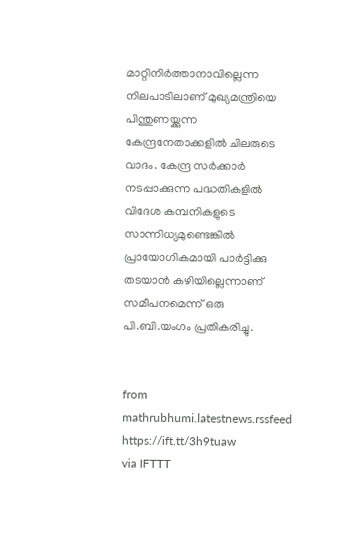മാറ്റിനിർത്താനാവില്ലെന്ന നിലപാടിലാണ് മുഖ്യമന്ത്രിയെ പിന്തുണയ്ക്കുന്ന കേന്ദ്രനേതാക്കളിൽ ചിലരുടെ വാദം. കേന്ദ്ര സർക്കാർ നടപ്പാക്കുന്ന പദ്ധതികളിൽ വിദേശ കമ്പനികളുടെ സാന്നിധ്യമുണ്ടെങ്കിൽ പ്രായോഗികമായി പാർട്ടിക്കു തടയാൻ കഴിയില്ലെന്നാണ് സമീപനമെന്ന് ഒരു പി.ബി.യംഗം പ്രതികരിച്ചു.


from mathrubhumi.latestnews.rssfeed https://ift.tt/3h9tuaw
via IFTTT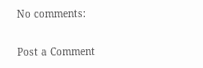No comments:

Post a Comment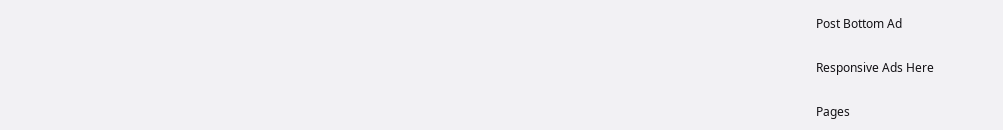Post Bottom Ad

Responsive Ads Here

Pages